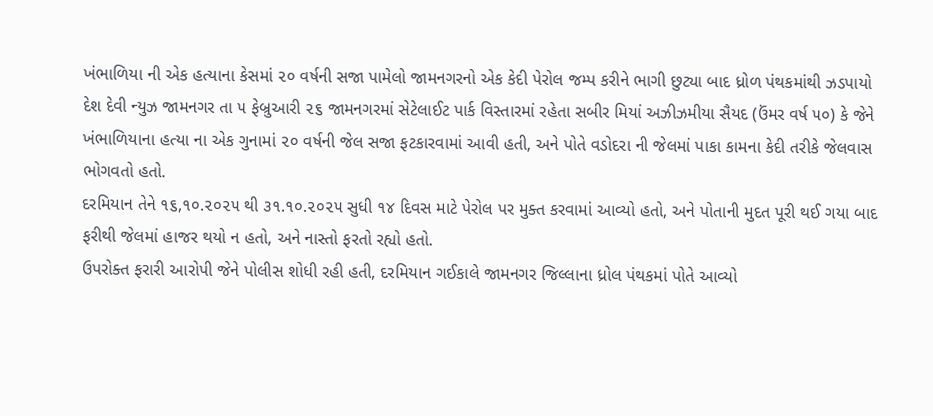ખંભાળિયા ની એક હત્યાના કેસમાં ૨૦ વર્ષની સજા પામેલો જામનગરનો એક કેદી પેરોલ જમ્પ કરીને ભાગી છુટ્યા બાદ ધ્રોળ પંથકમાંથી ઝડપાયો
દેશ દેવી ન્યુઝ જામનગર તા ૫ ફેબ્રુઆરી ૨૬ જામનગરમાં સેટેલાઈટ પાર્ક વિસ્તારમાં રહેતા સબીર મિયાં અઝીઝમીયા સૈયદ (ઉંમર વર્ષ ૫૦) કે જેને ખંભાળિયાના હત્યા ના એક ગુનામાં ૨૦ વર્ષની જેલ સજા ફટકારવામાં આવી હતી, અને પોતે વડોદરા ની જેલમાં પાકા કામના કેદી તરીકે જેલવાસ ભોગવતો હતો.
દરમિયાન તેને ૧૬,૧૦.૨૦૨૫ થી ૩૧.૧૦.૨૦૨૫ સુધી ૧૪ દિવસ માટે પેરોલ પર મુક્ત કરવામાં આવ્યો હતો, અને પોતાની મુદત પૂરી થઈ ગયા બાદ ફરીથી જેલમાં હાજર થયો ન હતો, અને નાસ્તો ફરતો રહ્યો હતો.
ઉપરોક્ત ફરારી આરોપી જેને પોલીસ શોધી રહી હતી, દરમિયાન ગઈકાલે જામનગર જિલ્લાના ધ્રોલ પંથકમાં પોતે આવ્યો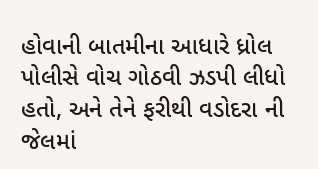હોવાની બાતમીના આધારે ધ્રોલ પોલીસે વોચ ગોઠવી ઝડપી લીધો હતો, અને તેને ફરીથી વડોદરા ની જેલમાં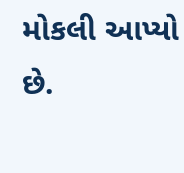મોકલી આપ્યો છે.